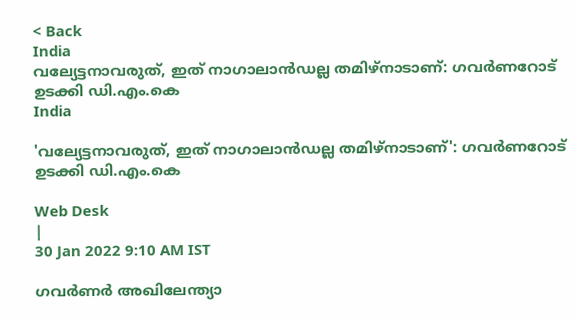< Back
India
വല്യേട്ടനാവരുത്, ഇത് നാഗാലാന്‍ഡല്ല തമിഴ്നാടാണ്: ഗവര്‍ണറോട് ഉടക്കി ഡി.എം.കെ
India

'വല്യേട്ടനാവരുത്, ഇത് നാഗാലാന്‍ഡല്ല തമിഴ്നാടാണ്': ഗവര്‍ണറോട് ഉടക്കി ഡി.എം.കെ

Web Desk
|
30 Jan 2022 9:10 AM IST

ഗവര്‍ണര്‍ അഖിലേന്ത്യാ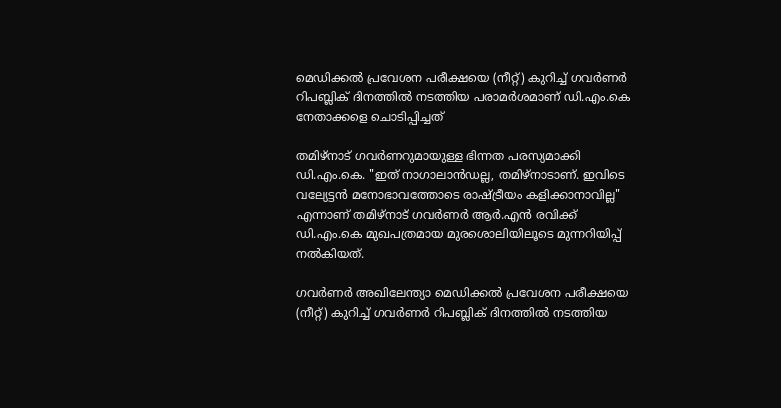മെഡിക്കല്‍ പ്രവേശന പരീക്ഷയെ (നീറ്റ്) കുറിച്ച് ഗവര്‍ണര്‍ റിപബ്ലിക് ദിനത്തില്‍ നടത്തിയ പരാമര്‍ശമാണ് ഡി.എം.കെ നേതാക്കളെ ചൊടിപ്പിച്ചത്

തമിഴ്നാട് ഗവര്‍ണറുമായുള്ള ഭിന്നത പരസ്യമാക്കി ഡി.എം.കെ. "ഇത് നാഗാലാൻഡല്ല, തമിഴ്‌നാടാണ്. ഇവിടെ വല്യേട്ടന്‍ മനോഭാവത്തോടെ രാഷ്ട്രീയം കളിക്കാനാവില്ല" എന്നാണ് തമിഴ്നാട് ഗവര്‍ണര്‍ ആര്‍.എന്‍ രവിക്ക് ഡി.എം.കെ മുഖപത്രമായ മുരശൊലിയിലൂടെ മുന്നറിയിപ്പ് നല്‍കിയത്.

ഗവര്‍ണര്‍ അഖിലേന്ത്യാ മെഡിക്കല്‍ പ്രവേശന പരീക്ഷയെ (നീറ്റ്) കുറിച്ച് ഗവര്‍ണര്‍ റിപബ്ലിക് ദിനത്തില്‍ നടത്തിയ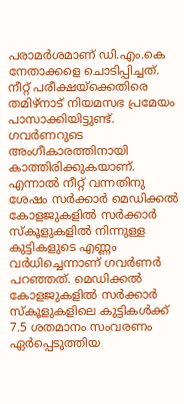പരാമര്‍ശമാണ് ഡി.എം.കെ നേതാക്കളെ ചൊടിപ്പിച്ചത്. നീറ്റ് പരീക്ഷയ്ക്കെതിരെ തമിഴ്നാട് നിയമസഭ പ്രമേയം പാസാക്കിയിട്ടുണ്ട്. ഗവര്‍ണറുടെ അംഗീകാരത്തിനായി കാത്തിരിക്കുകയാണ്. എന്നാല്‍ നീറ്റ് വന്നതിനു ശേഷം സർക്കാർ മെഡിക്കൽ കോളജുകളിൽ സർക്കാര്‍ സ്കൂളുകളില്‍ നിന്നുള്ള കുട്ടികളുടെ എണ്ണം വര്‍ധിച്ചെന്നാണ് ഗവര്‍ണര്‍ പറഞ്ഞത്. മെഡിക്കല്‍ കോളജുകളില്‍ സര്‍ക്കാര്‍ സ്കൂളുകളിലെ കുട്ടികള്‍ക്ക് 7.5 ശതമാനം സംവരണം ഏര്‍പ്പെടുത്തിയ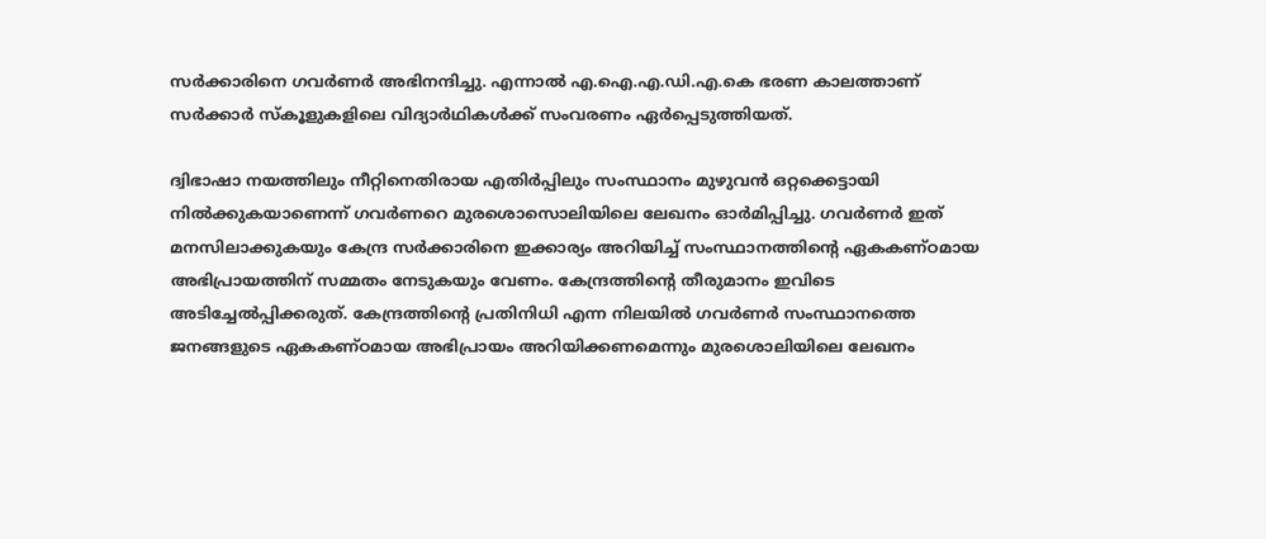സര്‍ക്കാരിനെ ഗവര്‍ണര്‍ അഭിനന്ദിച്ചു. എന്നാല്‍ എ.ഐ.എ.ഡി.എ.കെ ഭരണ കാലത്താണ് സര്‍ക്കാര്‍ സ്കൂളുകളിലെ വിദ്യാര്‍ഥികള്‍ക്ക് സംവരണം ഏര്‍പ്പെടുത്തിയത്.

ദ്വിഭാഷാ നയത്തിലും നീറ്റിനെതിരായ എതിർപ്പിലും സംസ്ഥാനം മുഴുവൻ ഒറ്റക്കെട്ടായി നിൽക്കുകയാണെന്ന് ഗവര്‍ണറെ മുരശൊസൊലിയിലെ ലേഖനം ഓര്‍മിപ്പിച്ചു. ഗവർണർ ഇത് മനസിലാക്കുകയും കേന്ദ്ര സര്‍ക്കാരിനെ ഇക്കാര്യം അറിയിച്ച് സംസ്ഥാനത്തിന്‍റെ ഏകകണ്ഠമായ അഭിപ്രായത്തിന് സമ്മതം നേടുകയും വേണം. കേന്ദ്രത്തിന്റെ തീരുമാനം ഇവിടെ അടിച്ചേൽപ്പിക്കരുത്. കേന്ദ്രത്തിന്റെ പ്രതിനിധി എന്ന നിലയിൽ ഗവർണർ സംസ്ഥാനത്തെ ജനങ്ങളുടെ ഏകകണ്ഠമായ അഭിപ്രായം അറിയിക്കണമെന്നും മുരശൊലിയിലെ ലേഖനം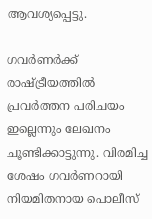ആവശ്യപ്പെട്ടു.

ഗവർണർക്ക് രാഷ്ട്രീയത്തില്‍ പ്രവര്‍ത്തന പരിചയം ഇല്ലെന്നും ലേഖനം ചൂണ്ടിക്കാട്ടുന്നു. വിരമിച്ച ശേഷം ഗവർണറായി നിയമിതനായ പൊലീസ്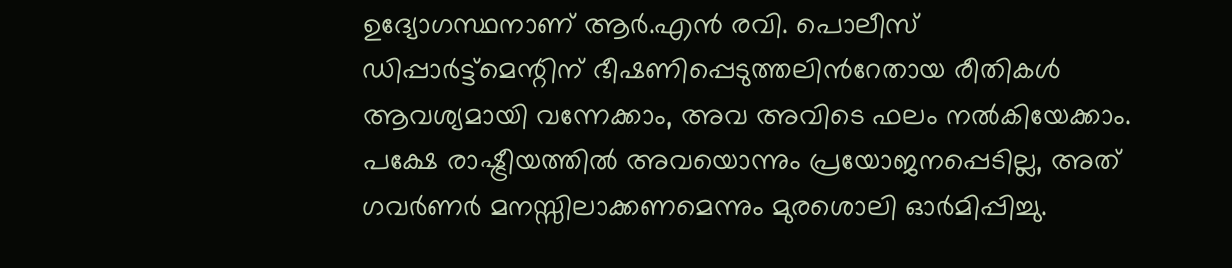ഉദ്യോഗസ്ഥനാണ് ആര്‍.എന്‍ രവി. പൊലീസ് ഡിപ്പാർട്ട്‌മെന്റിന് ഭീഷണിപ്പെടുത്തലിന്‍റേതായ രീതികൾ ആവശ്യമായി വന്നേക്കാം, അവ അവിടെ ഫലം നൽകിയേക്കാം. പക്ഷേ രാഷ്ട്രീയത്തിൽ അവയൊന്നും പ്രയോജനപ്പെടില്ല, അത് ഗവർണർ മനസ്സിലാക്കണമെന്നും മുരശൊലി ഓര്‍മിപ്പിച്ചു.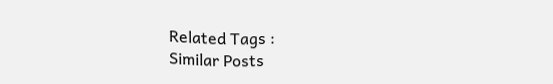Related Tags :
Similar Posts